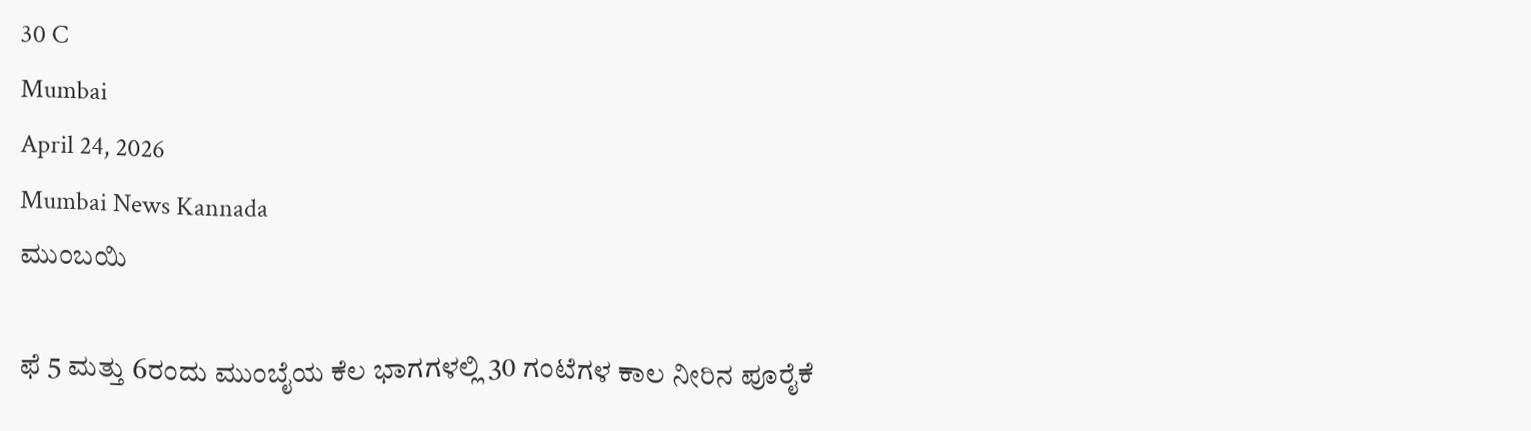30 C
Mumbai
April 24, 2026
Mumbai News Kannada
ಮುಂಬಯಿ

ಫೆ 5 ಮತ್ತು 6ರಂದು ಮುಂಬೈಯ ಕೆಲ ಭಾಗಗಳಲ್ಲಿ 30 ಗಂಟೆಗಳ ಕಾಲ ನೀರಿನ ಪೂರೈಕೆ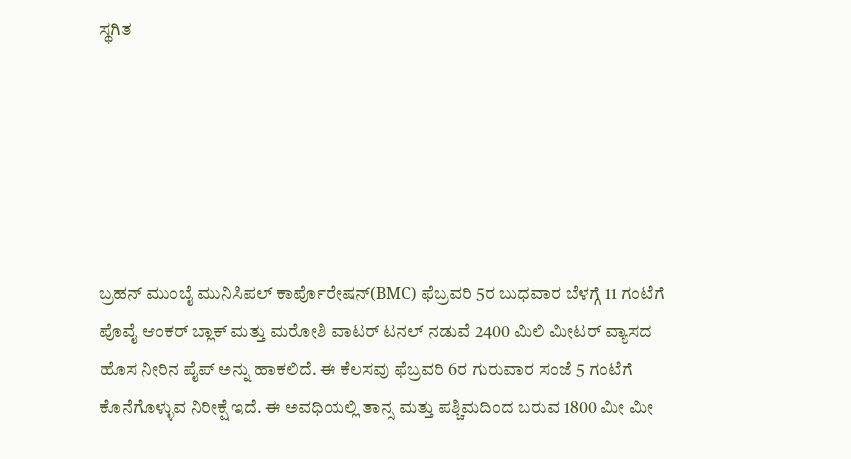ಸ್ಥಗಿತ






ಬ್ರಹನ್ ಮುಂಬೈ ಮುನಿಸಿಪಲ್ ಕಾರ್ಪೊರೇಷನ್(BMC) ಫೆಬ್ರವರಿ 5ರ ಬುಧವಾರ ಬೆಳಗ್ಗೆ 11 ಗಂಟೆಗೆ ಪೊವೈ ಆಂಕರ್ ಬ್ಲಾಕ್ ಮತ್ತು ಮರೋಶಿ ವಾಟರ್ ಟನಲ್ ನಡುವೆ 2400 ಮಿಲಿ ಮೀಟರ್ ವ್ಯಾಸದ ಹೊಸ ನೀರಿನ ಪೈಪ್ ಅನ್ನು ಹಾಕಲಿದೆ. ಈ ಕೆಲಸವು ಫೆಬ್ರವರಿ 6ರ ಗುರುವಾರ ಸಂಜೆ 5 ಗಂಟೆಗೆ ಕೊನೆಗೊಳ್ಳುವ ನಿರೀಕ್ಷೆ ಇದೆ. ಈ ಅವಧಿಯಲ್ಲಿ ತಾನ್ಸ ಮತ್ತು ಪಶ್ಚಿಮದಿಂದ ಬರುವ 1800 ಮೀ ಮೀ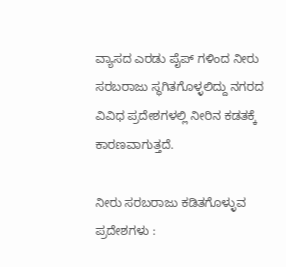ವ್ಯಾಸದ ಎರಡು ಪೈಪ್ ಗಳಿಂದ ನೀರು ಸರಬರಾಜು ಸ್ಥಗಿತಗೊಳ್ಳಲಿದ್ದು ನಗರದ ವಿವಿಧ ಪ್ರದೇಶಗಳಲ್ಲಿ ನೀರಿನ ಕಡತಕ್ಕೆ ಕಾರಣವಾಗುತ್ತದೆ.

ನೀರು ಸರಬರಾಜು ಕಡಿತಗೊಳ್ಳುವ ಪ್ರದೇಶಗಳು :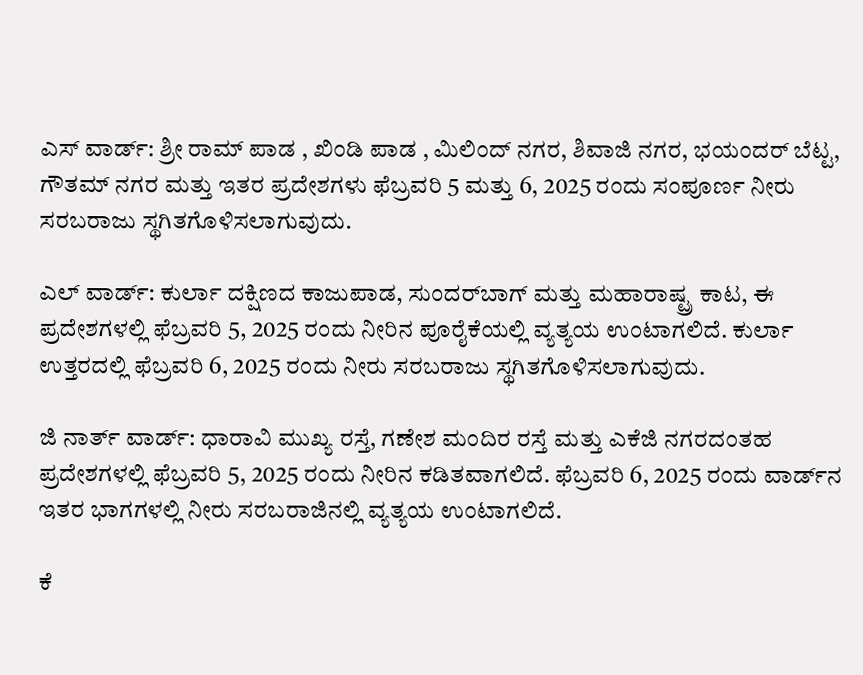ಎಸ್ ವಾರ್ಡ್: ಶ್ರೀ ರಾಮ್ ಪಾಡ , ಖಿಂಡಿ ಪಾಡ , ಮಿಲಿಂದ್ ನಗರ, ಶಿವಾಜಿ ನಗರ, ಭಯಂದರ್ ಬೆಟ್ಟ, ಗೌತಮ್ ನಗರ ಮತ್ತು ಇತರ ಪ್ರದೇಶಗಳು ಫೆಬ್ರವರಿ 5 ಮತ್ತು 6, 2025 ರಂದು ಸಂಪೂರ್ಣ ನೀರು ಸರಬರಾಜು ಸ್ಥಗಿತಗೊಳಿಸಲಾಗುವುದು.

ಎಲ್ ವಾರ್ಡ್: ಕುರ್ಲಾ ದಕ್ಷಿಣದ ಕಾಜುಪಾಡ, ಸುಂದರ್‌ಬಾಗ್ ಮತ್ತು ಮಹಾರಾಷ್ಟ್ರ ಕಾಟ, ಈ ಪ್ರದೇಶಗಳಲ್ಲಿ ಫೆಬ್ರವರಿ 5, 2025 ರಂದು ನೀರಿನ ಪೂರೈಕೆಯಲ್ಲಿ ವ್ಯತ್ಯಯ ಉಂಟಾಗಲಿದೆ. ಕುರ್ಲಾ ಉತ್ತರದಲ್ಲಿ ಫೆಬ್ರವರಿ 6, 2025 ರಂದು ನೀರು ಸರಬರಾಜು ಸ್ಥಗಿತಗೊಳಿಸಲಾಗುವುದು.

ಜಿ ನಾರ್ತ್ ವಾರ್ಡ್: ಧಾರಾವಿ ಮುಖ್ಯ ರಸ್ತೆ, ಗಣೇಶ ಮಂದಿರ ರಸ್ತೆ ಮತ್ತು ಎಕೆಜಿ ನಗರದಂತಹ ಪ್ರದೇಶಗಳಲ್ಲಿ ಫೆಬ್ರವರಿ 5, 2025 ರಂದು ನೀರಿನ ಕಡಿತವಾಗಲಿದೆ. ಫೆಬ್ರವರಿ 6, 2025 ರಂದು ವಾರ್ಡ್‌ನ ಇತರ ಭಾಗಗಳಲ್ಲಿ ನೀರು ಸರಬರಾಜಿನಲ್ಲಿ ವ್ಯತ್ಯಯ ಉಂಟಾಗಲಿದೆ.

ಕೆ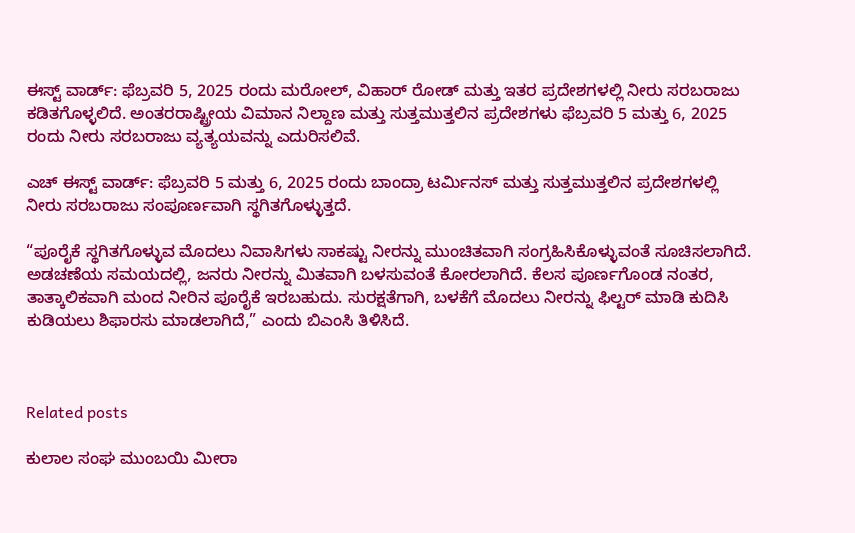ಈಸ್ಟ್ ವಾರ್ಡ್: ಫೆಬ್ರವರಿ 5, 2025 ರಂದು ಮರೋಲ್, ವಿಹಾರ್ ರೋಡ್ ಮತ್ತು ಇತರ ಪ್ರದೇಶಗಳಲ್ಲಿ ನೀರು ಸರಬರಾಜು ಕಡಿತಗೊಳ್ಳಲಿದೆ. ಅಂತರರಾಷ್ಟ್ರೀಯ ವಿಮಾನ ನಿಲ್ದಾಣ ಮತ್ತು ಸುತ್ತಮುತ್ತಲಿನ ಪ್ರದೇಶಗಳು ಫೆಬ್ರವರಿ 5 ಮತ್ತು 6, 2025 ರಂದು ನೀರು ಸರಬರಾಜು ವ್ಯತ್ಯಯವನ್ನು ಎದುರಿಸಲಿವೆ.

ಎಚ್ ಈಸ್ಟ್ ವಾರ್ಡ್: ಫೆಬ್ರವರಿ 5 ಮತ್ತು 6, 2025 ರಂದು ಬಾಂದ್ರಾ ಟರ್ಮಿನಸ್ ಮತ್ತು ಸುತ್ತಮುತ್ತಲಿನ ಪ್ರದೇಶಗಳಲ್ಲಿ ನೀರು ಸರಬರಾಜು ಸಂಪೂರ್ಣವಾಗಿ ಸ್ಥಗಿತಗೊಳ್ಳುತ್ತದೆ.

“ಪೂರೈಕೆ ಸ್ಥಗಿತಗೊಳ್ಳುವ ಮೊದಲು ನಿವಾಸಿಗಳು ಸಾಕಷ್ಟು ನೀರನ್ನು ಮುಂಚಿತವಾಗಿ ಸಂಗ್ರಹಿಸಿಕೊಳ್ಳುವಂತೆ ಸೂಚಿಸಲಾಗಿದೆ. ಅಡಚಣೆಯ ಸಮಯದಲ್ಲಿ, ಜನರು ನೀರನ್ನು ಮಿತವಾಗಿ ಬಳಸುವಂತೆ ಕೋರಲಾಗಿದೆ. ಕೆಲಸ ಪೂರ್ಣಗೊಂಡ ನಂತರ, ತಾತ್ಕಾಲಿಕವಾಗಿ ಮಂದ ನೀರಿನ ಪೂರೈಕೆ ಇರಬಹುದು. ಸುರಕ್ಷತೆಗಾಗಿ, ಬಳಕೆಗೆ ಮೊದಲು ನೀರನ್ನು ಫಿಲ್ಟರ್ ಮಾಡಿ ಕುದಿಸಿ ಕುಡಿಯಲು ಶಿಫಾರಸು ಮಾಡಲಾಗಿದೆ,” ಎಂದು ಬಿಎಂಸಿ ತಿಳಿಸಿದೆ.



Related posts

ಕುಲಾಲ ಸಂಘ ಮುಂಬಯಿ ಮೀರಾ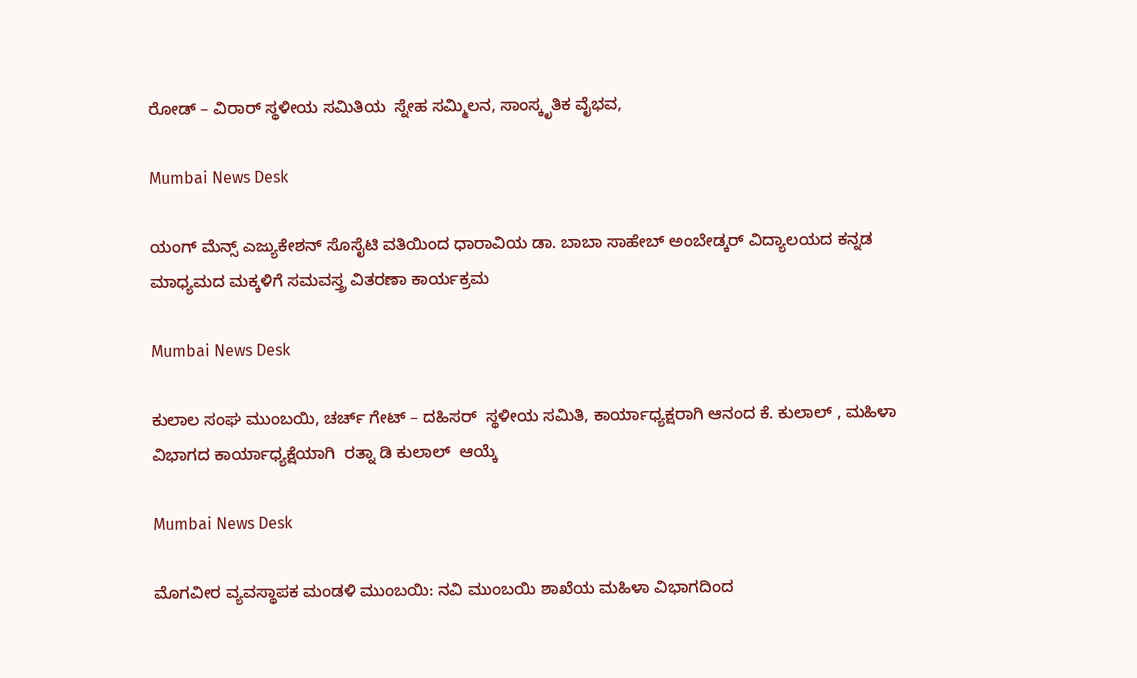ರೋಡ್ – ವಿರಾರ್ ಸ್ಥಳೀಯ ಸಮಿತಿಯ  ಸ್ನೇಹ ಸಮ್ಮಿಲನ, ಸಾಂಸ್ಕೃತಿಕ ವೈಭವ,

Mumbai News Desk

ಯಂಗ್ ಮೆನ್ಸ್ ಎಜ್ಯುಕೇಶನ್ ಸೊಸೈಟಿ ವತಿಯಿಂದ ಧಾರಾವಿಯ ಡಾ. ಬಾಬಾ ಸಾಹೇಬ್ ಅಂಬೇಡ್ಕರ್ ವಿದ್ಯಾಲಯದ ಕನ್ನಡ ಮಾಧ್ಯಮದ ಮಕ್ಕಳಿಗೆ ಸಮವಸ್ತ್ರ ವಿತರಣಾ ಕಾರ್ಯಕ್ರಮ

Mumbai News Desk

ಕುಲಾಲ ಸಂಘ ಮುಂಬಯಿ, ಚರ್ಚ್ ಗೇಟ್ – ದಹಿಸರ್  ಸ್ಥಳೀಯ ಸಮಿತಿ, ಕಾರ್ಯಾಧ್ಯಕ್ಷರಾಗಿ ಆನಂದ ಕೆ. ಕುಲಾಲ್ , ಮಹಿಳಾ ವಿಭಾಗದ ಕಾರ್ಯಾಧ್ಯಕ್ಷೆಯಾಗಿ  ರತ್ನಾ ಡಿ ಕುಲಾಲ್  ಆಯ್ಕೆ

Mumbai News Desk

ಮೊಗವೀರ ವ್ಯವಸ್ಥಾಪಕ ಮಂಡಳಿ ಮುಂಬಯಿ: ನವಿ ಮುಂಬಯಿ ಶಾಖೆಯ ಮಹಿಳಾ ವಿಭಾಗದಿಂದ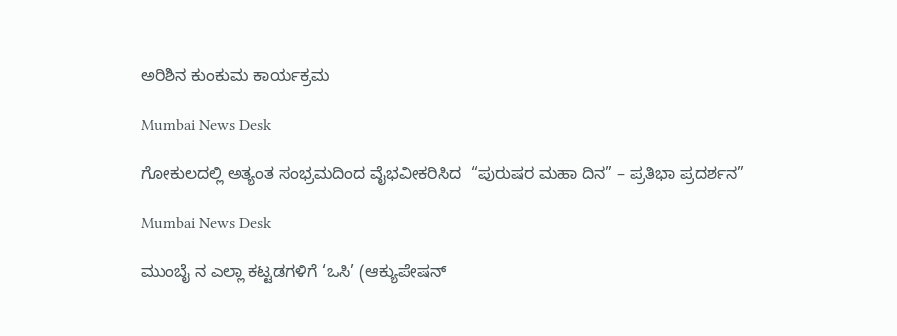ಅರಿಶಿನ ಕುಂಕುಮ ಕಾರ್ಯಕ್ರಮ

Mumbai News Desk

ಗೋಕುಲದಲ್ಲಿ ಅತ್ಯಂತ ಸಂಭ್ರಮದಿಂದ ವೈಭವೀಕರಿಸಿದ  “ಪುರುಷರ ಮಹಾ ದಿನ” – ಪ್ರತಿಭಾ ಪ್ರದರ್ಶನ”

Mumbai News Desk

ಮುಂಬೈ ನ ಎಲ್ಲಾ ಕಟ್ಟಡಗಳಿಗೆ ‘ಒಸಿ’ (ಆಕ್ಯುಪೇಷನ್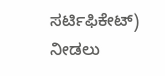ಸರ್ಟಿಫಿಕೇಟ್) ನೀಡಲು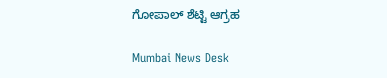ಗೋಪಾಲ್ ಶೆಟ್ಟಿ ಆಗ್ರಹ

Mumbai News Desk